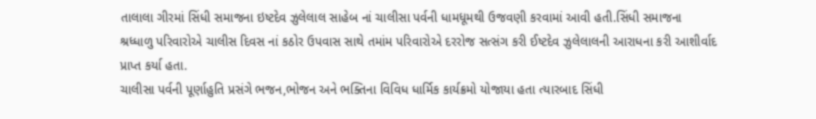તાલાલા ગીરમાં સિંધી સમાજના ઇષ્ટદેવ ઝુલેલાલ સાહેબ નાં ચાલીસા પર્વની ધામધૂમથી ઉજવણી કરવામાં આવી હતી.સિંધી સમાજના શ્રધ્ધાળુ પરિવારોએ ચાલીસ દિવસ નાં કઠોર ઉપવાસ સાથે તમાંમ પરિવારોએ દરરોજ સત્સંગ કરી ઈષ્ટદેવ ઝુલેલાલની આરાધના કરી આશીર્વાદ પ્રાપ્ત કર્યા હતા.
ચાલીસા પર્વની પૂર્ણાહુતિ પ્રસંગે ભજન,ભોજન અને ભક્તિના વિવિધ ધાર્મિક કાર્યક્રમો યોજાયા હતા ત્યારબાદ સિંધી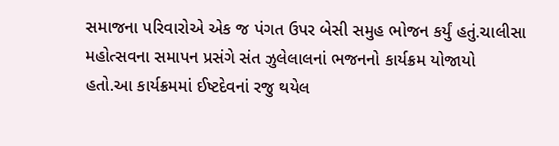સમાજના પરિવારોએ એક જ પંગત ઉપર બેસી સમુહ ભોજન કર્યું હતું.ચાલીસા મહોત્સવના સમાપન પ્રસંગે સંત ઝુલેલાલનાં ભજનનો કાર્યક્રમ યોજાયો હતો.આ કાર્યક્રમમાં ઈષ્ટદેવનાં રજુ થયેલ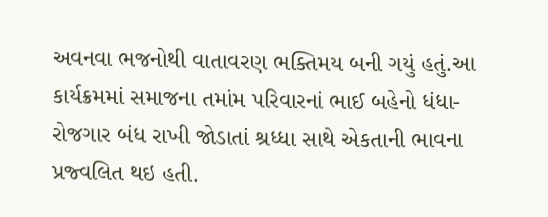અવનવા ભજનોથી વાતાવરણ ભક્તિમય બની ગયું હતું.આ કાર્યક્રમમાં સમાજના તમાંમ પરિવારનાં ભાઈ બહેનો ધંધા-રોજગાર બંધ રાખી જોડાતાં શ્રધ્ધા સાથે એકતાની ભાવના પ્રજ્વલિત થઇ હતી.